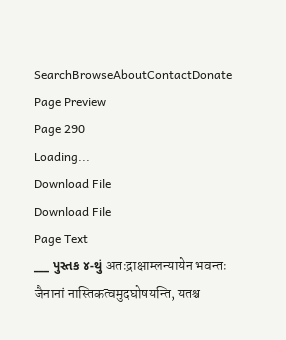SearchBrowseAboutContactDonate
Page Preview
Page 290
Loading...
Download File
Download File
Page Text
___ પુસ્તક ૪-થું अतःद्राक्षाम्लन्यायेन भवन्तः जैनानां नास्तिकत्वमुदघोषयन्ति, यतश्च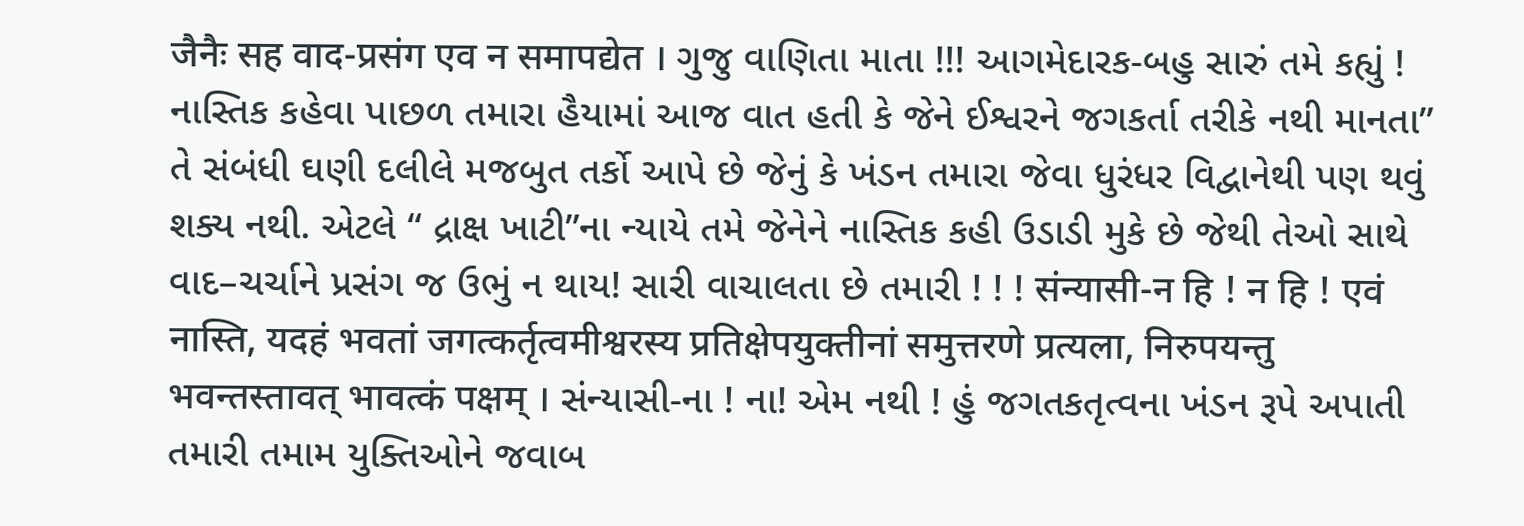जैनैः सह वाद-प्रसंग एव न समापद्येत । ગુજુ વાણિતા માતા !!! આગમેદારક-બહુ સારું તમે કહ્યું ! નાસ્તિક કહેવા પાછળ તમારા હૈયામાં આજ વાત હતી કે જેને ઈશ્વરને જગકર્તા તરીકે નથી માનતા” તે સંબંધી ઘણી દલીલે મજબુત તર્કો આપે છે જેનું કે ખંડન તમારા જેવા ધુરંધર વિદ્વાનેથી પણ થવું શક્ય નથી. એટલે “ દ્રાક્ષ ખાટી”ના ન્યાયે તમે જેનેને નાસ્તિક કહી ઉડાડી મુકે છે જેથી તેઓ સાથે વાદ–ચર્ચાને પ્રસંગ જ ઉભું ન થાય! સારી વાચાલતા છે તમારી ! ! ! संन्यासी-न हि ! न हि ! एवं नास्ति, यदहं भवतां जगत्कर्तृत्वमीश्वरस्य प्रतिक्षेपयुक्तीनां समुत्तरणे प्रत्यला, निरुपयन्तु भवन्तस्तावत् भावत्कं पक्षम् । સંન્યાસી-ના ! ના! એમ નથી ! હું જગતકતૃત્વના ખંડન રૂપે અપાતી તમારી તમામ યુક્તિઓને જવાબ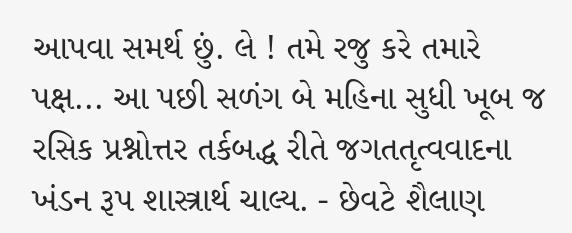આપવા સમર્થ છું. લે ! તમે રજુ કરે તમારે પક્ષ... આ પછી સળંગ બે મહિના સુધી ખૂબ જ રસિક પ્રશ્નોત્તર તર્કબદ્ધ રીતે જગતતૃત્વવાદના ખંડન રૂપ શાસ્ત્રાર્થ ચાલ્ય. - છેવટે શૈલાણ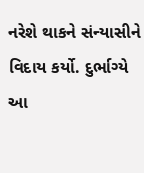નરેશે થાકને સંન્યાસીને વિદાય કર્યો. દુર્ભાગ્યે આ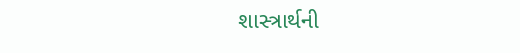શાસ્ત્રાર્થની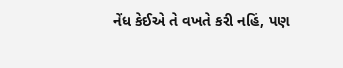નેંધ કેઈએ તે વખતે કરી નહિં, પણ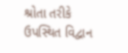શ્રોતા તરીકે ઉપસ્થિત વિદ્વાન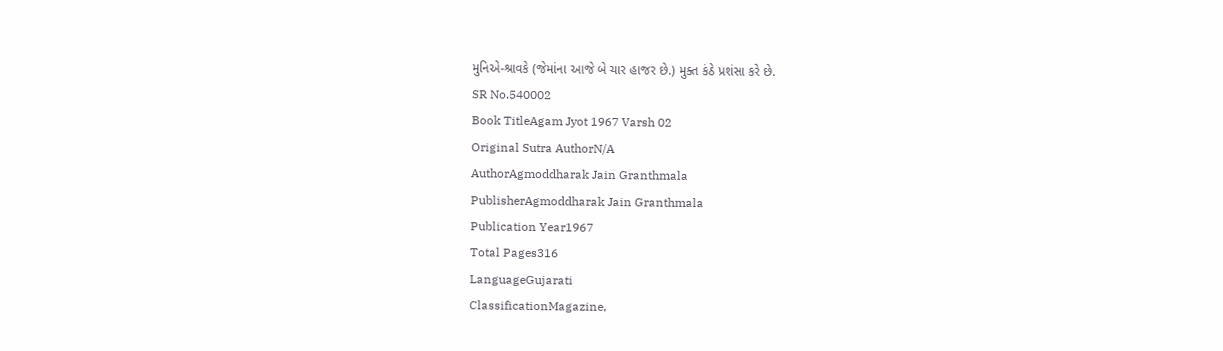મુનિએ-શ્રાવકે (જેમાંના આજે બે ચાર હાજર છે.) મુક્ત કંઠે પ્રશંસા કરે છે.
SR No.540002
Book TitleAgam Jyot 1967 Varsh 02
Original Sutra AuthorN/A
AuthorAgmoddharak Jain Granthmala
PublisherAgmoddharak Jain Granthmala
Publication Year1967
Total Pages316
LanguageGujarati
ClassificationMagazine,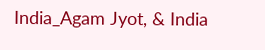India_Agam Jyot, & India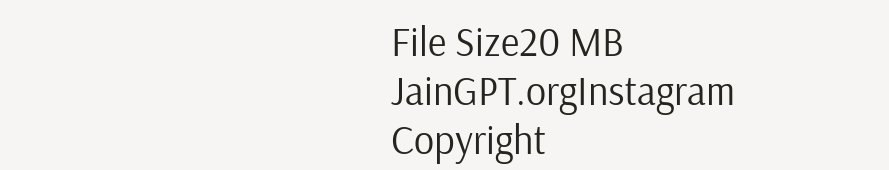File Size20 MB
JainGPT.orgInstagram
Copyright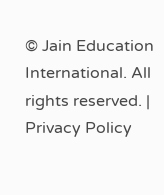© Jain Education International. All rights reserved. | Privacy Policy